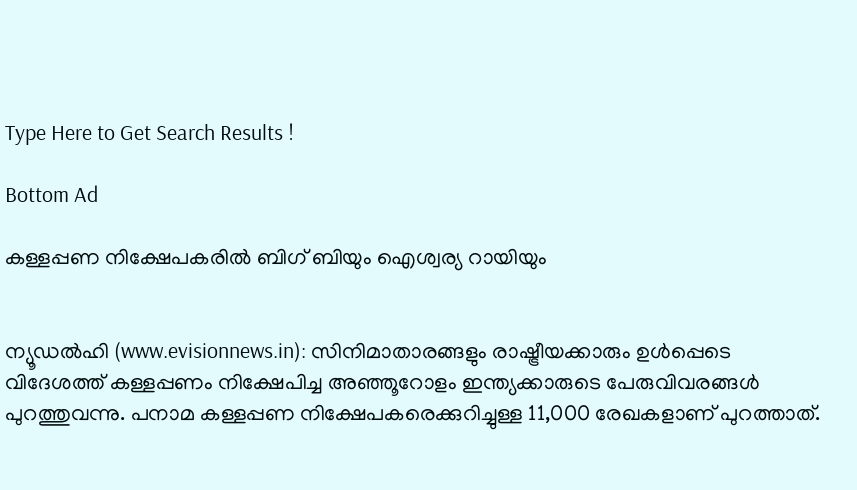Type Here to Get Search Results !

Bottom Ad

കള്ളപ്പണ നിക്ഷേപകരില്‍ ബിഗ് ബിയും ഐശ്വര്യ റായിയും


ന്യൂഡല്‍ഹി (www.evisionnews.in): സിനിമാതാരങ്ങളും രാഷ്ട്രീയക്കാരും ഉള്‍പ്പെടെ വിദേശത്ത് കള്ളപ്പണം നിക്ഷേപിച്ച അഞ്ഞൂറോളം ഇന്ത്യക്കാരുടെ പേരുവിവരങ്ങള്‍ പുറത്തുവന്നു. പനാമ കള്ളപ്പണ നിക്ഷേപകരെക്കുറിച്ചുള്ള 11,000 രേഖകളാണ് പുറത്താത്.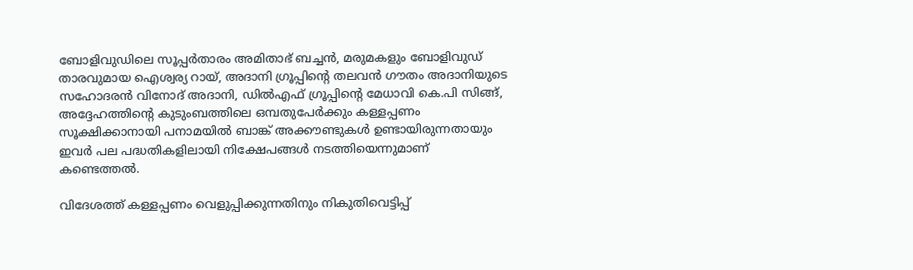ബോളിവുഡിലെ സൂപ്പര്‍താരം അമിതാഭ് ബച്ചന്‍, മരുമകളും ബോളിവുഡ് താരവുമായ ഐശ്വര്യ റായ്, അദാനി ഗ്രൂപ്പിന്റെ തലവന്‍ ഗൗതം അദാനിയുടെ സഹോദരന്‍ വിനോദ് അദാനി, ഡില്‍എഫ് ഗ്രൂപ്പിന്റെ മേധാവി കെ.പി സിങ്ങ്, അദ്ദേഹത്തിന്റെ കുടുംബത്തിലെ ഒമ്പതുപേര്‍ക്കും കള്ളപ്പണം സൂക്ഷിക്കാനായി പനാമയില്‍ ബാങ്ക് അക്കൗണ്ടുകള്‍ ഉണ്ടായിരുന്നതായും ഇവര്‍ പല പദ്ധതികളിലായി നിക്ഷേപങ്ങള്‍ നടത്തിയെന്നുമാണ് കണ്ടെത്തല്‍.

വിദേശത്ത് കള്ളപ്പണം വെളുപ്പിക്കുന്നതിനും നികുതിവെട്ടിപ്പ്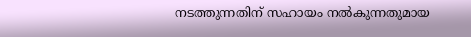നടത്തുന്നതിന് സഹായം നല്‍കുന്നതുമായ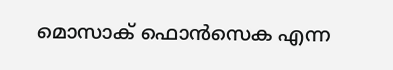മൊസാക് ഫൊന്‍സെക എന്ന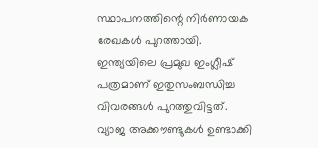സ്ഥാപനത്തിന്റെ നിര്‍ണായക രേഖകള്‍ പുറത്തായി. ഇന്ത്യയിലെ പ്രമുഖ ഇംഗ്ലീഷ് പത്രമാണ് ഇതുസംബന്ധിച്ച വിവരങ്ങള്‍ പുറത്തുവിട്ടത്. വ്യാജ അക്കൗണ്ടുകള്‍ ഉണ്ടാക്കി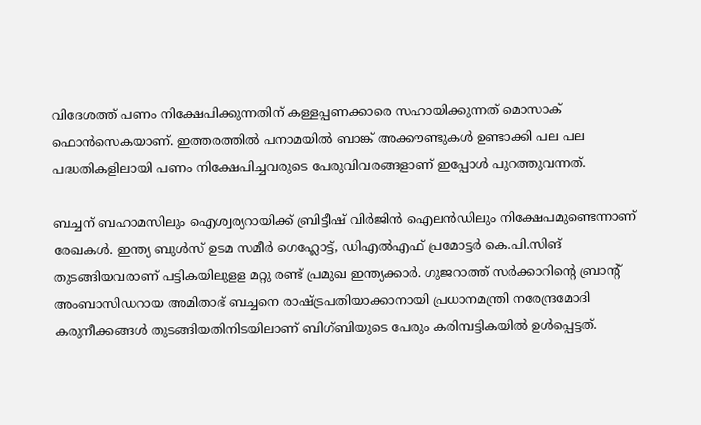വിദേശത്ത് പണം നിക്ഷേപിക്കുന്നതിന് കള്ളപ്പണക്കാരെ സഹായിക്കുന്നത് മൊസാക് ഫൊന്‍സെകയാണ്. ഇത്തരത്തില്‍ പനാമയില്‍ ബാങ്ക് അക്കൗണ്ടുകള്‍ ഉണ്ടാക്കി പല പല പദ്ധതികളിലായി പണം നിക്ഷേപിച്ചവരുടെ പേരുവിവരങ്ങളാണ് ഇപ്പോള്‍ പുറത്തുവന്നത്.

ബച്ചന് ബഹാമസിലും ഐശ്വര്യറായിക്ക് ബ്രിട്ടീഷ് വിര്‍ജിന്‍ ഐലന്‍ഡിലും നിക്ഷേപമുണ്ടെന്നാണ് രേഖകള്‍. ഇന്ത്യ ബുള്‍സ് ഉടമ സമീര്‍ ഗെഹ്ലോട്ട്, ഡിഎല്‍എഫ് പ്രമോട്ടര്‍ കെ.പി.സിങ് തുടങ്ങിയവരാണ് പട്ടികയിലുളള മറ്റു രണ്ട് പ്രമുഖ ഇന്ത്യക്കാര്‍. ഗുജറാത്ത് സര്‍ക്കാറിന്റെ ബ്രാന്റ് അംബാസിഡറായ അമിതാഭ് ബച്ചനെ രാഷ്ട്രപതിയാക്കാനായി പ്രധാനമന്ത്രി നരേന്ദ്രമോദി കരുനീക്കങ്ങള്‍ തുടങ്ങിയതിനിടയിലാണ് ബിഗ്ബിയുടെ പേരും കരിമ്പട്ടികയില്‍ ഉള്‍പ്പെട്ടത്.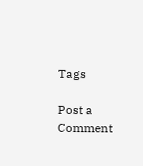Tags

Post a Comment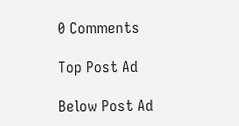0 Comments

Top Post Ad

Below Post Ad